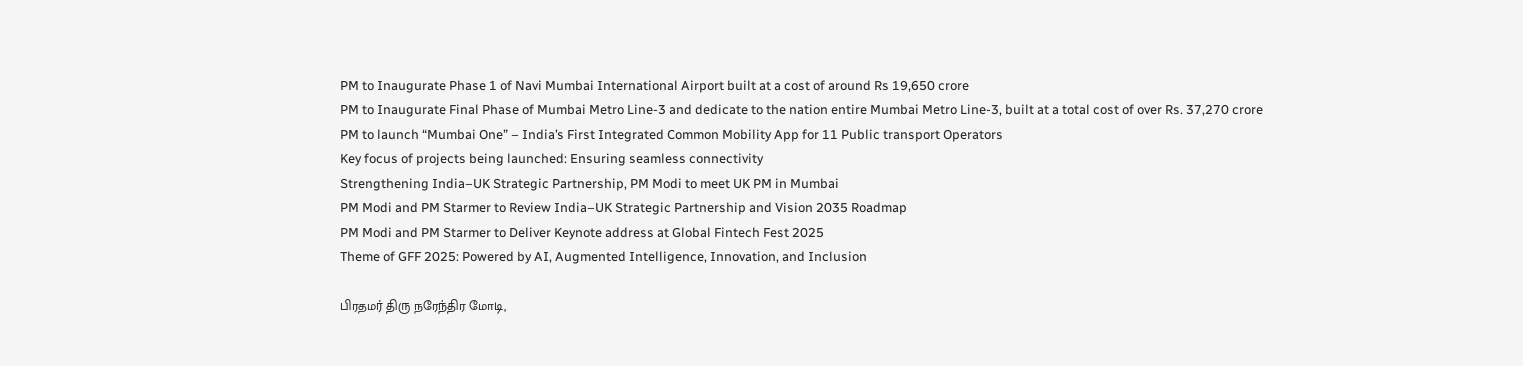PM to Inaugurate Phase 1 of Navi Mumbai International Airport built at a cost of around Rs 19,650 crore
PM to Inaugurate Final Phase of Mumbai Metro Line-3 and dedicate to the nation entire Mumbai Metro Line-3, built at a total cost of over Rs. 37,270 crore
PM to launch “Mumbai One” – India’s First Integrated Common Mobility App for 11 Public transport Operators
Key focus of projects being launched: Ensuring seamless connectivity
Strengthening India–UK Strategic Partnership, PM Modi to meet UK PM in Mumbai
PM Modi and PM Starmer to Review India–UK Strategic Partnership and Vision 2035 Roadmap
PM Modi and PM Starmer to Deliver Keynote address at Global Fintech Fest 2025
Theme of GFF 2025: Powered by AI, Augmented Intelligence, Innovation, and Inclusion

பிரதமர் திரு நரேந்திர மோடி,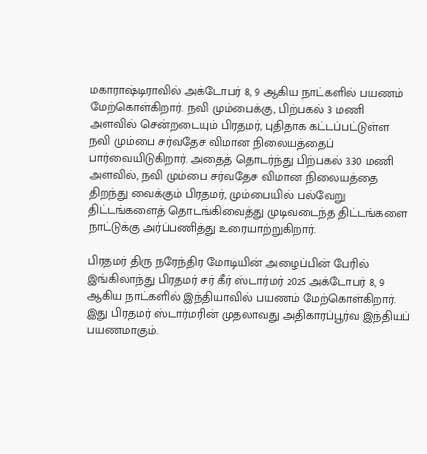மகாராஷ்டிராவில் அக்டோபர் 8, 9 ஆகிய நாட்களில் பயணம் மேற்கொள்கிறார். நவி மும்பைக்கு, பிற்பகல் 3 மணி அளவில் சென்றடையும் பிரதமர், புதிதாக கட்டப்பட்டுள்ள நவி மும்பை சர்வதேச விமான நிலையத்தைப் பார்வையிடுகிறார். அதைத் தொடர்ந்து பிற்பகல் 3.30 மணி அளவில், நவி மும்பை சர்வதேச விமான நிலையத்தை திறந்து வைக்கும் பிரதமர், மும்பையில் பல்வேறு திட்டங்களைத் தொடங்கிவைத்து முடிவடைந்த திட்டங்களை நாட்டுக்கு அர்ப்பணித்து உரையாற்றுகிறார்.

பிரதமர் திரு நரேந்திர மோடியின் அழைப்பின் பேரில் இங்கிலாந்து பிரதமர் சர் கீர் ஸ்டார்மர் 2025 அக்டோபர் 8, 9 ஆகிய நாட்களில் இந்தியாவில் பயணம் மேற்கொள்கிறார். இது பிரதமர் ஸ்டார்மரின் முதலாவது அதிகாரப்பூர்வ இந்தியப் பயணமாகும்.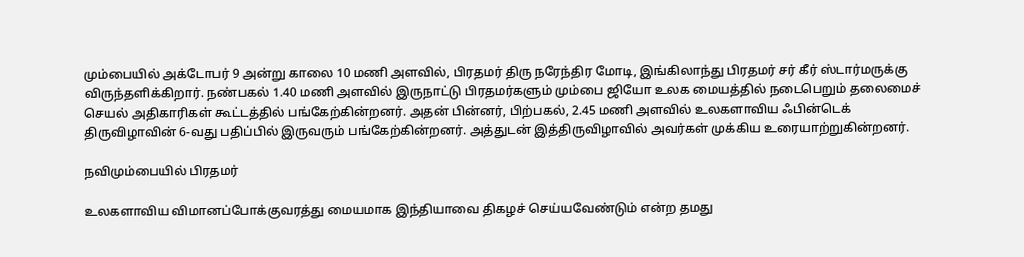மும்பையில் அக்டோபர் 9 அன்று காலை 10 மணி அளவில், பிரதமர் திரு நரேந்திர மோடி, இங்கிலாந்து பிரதமர் சர் கீர் ஸ்டார்மருக்கு விருந்தளிக்கிறார். நண்பகல் 1.40 மணி அளவில் இருநாட்டு பிரதமர்களும் மும்பை ஜியோ உலக மையத்தில் நடைபெறும் தலைமைச் செயல் அதிகாரிகள் கூட்டத்தில் பங்கேற்கின்றனர். அதன் பின்னர், பிற்பகல், 2.45 மணி அளவில் உலகளாவிய ஃபின்டெக் திருவிழாவின் 6-வது பதிப்பில் இருவரும் பங்கேற்கின்றனர். அத்துடன் இத்திருவிழாவில் அவர்கள் முக்கிய உரையாற்றுகின்றனர்.

நவிமும்பையில் பிரதமர்

உலகளாவிய விமானப்போக்குவரத்து மையமாக இந்தியாவை திகழச் செய்யவேண்டும் என்ற தமது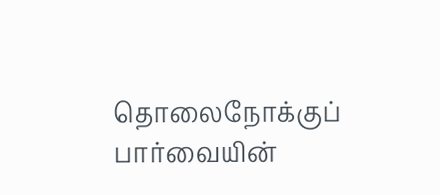தொலைநோக்குப் பார்வையின்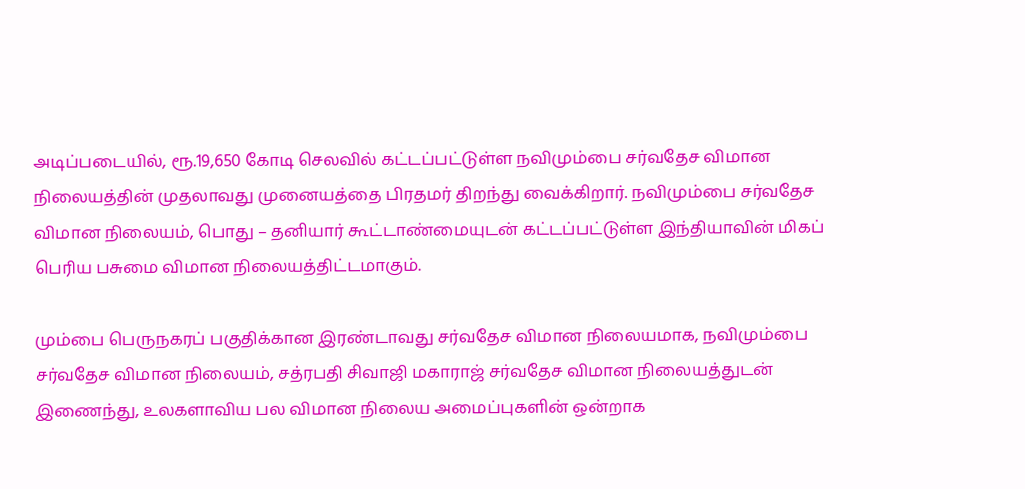அடிப்படையில், ரூ.19,650 கோடி செலவில் கட்டப்பட்டுள்ள நவிமும்பை சர்வதேச விமான நிலையத்தின் முதலாவது முனையத்தை பிரதமர் திறந்து வைக்கிறார். நவிமும்பை சர்வதேச விமான நிலையம், பொது – தனியார் கூட்டாண்மையுடன் கட்டப்பட்டுள்ள இந்தியாவின் மிகப் பெரிய பசுமை விமான நிலையத்திட்டமாகும்.

மும்பை பெருநகரப் பகுதிக்கான இரண்டாவது சர்வதேச விமான நிலையமாக, நவிமும்பை சர்வதேச விமான நிலையம், சத்ரபதி சிவாஜி மகாராஜ் சர்வதேச விமான நிலையத்துடன் இணைந்து, உலகளாவிய பல விமான நிலைய அமைப்புகளின் ஒன்றாக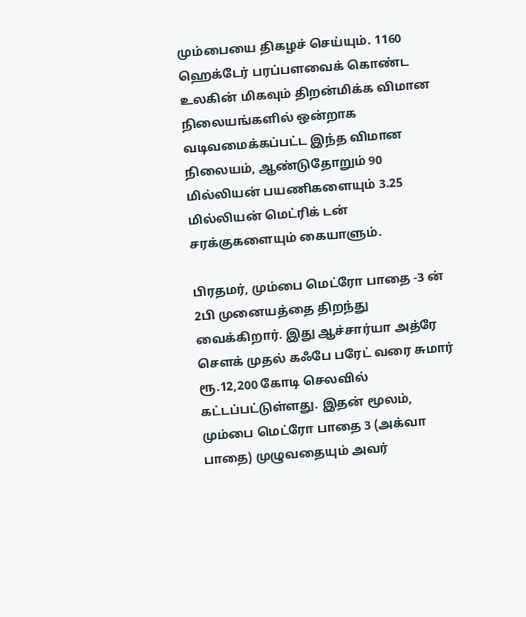மும்பையை திகழச் செய்யும். 1160 ஹெக்டேர் பரப்பளவைக் கொண்ட உலகின் மிகவும் திறன்மிக்க விமான நிலையங்களில் ஒன்றாக வடிவமைக்கப்பட்ட இந்த விமான நிலையம், ஆண்டுதோறும் 90 மில்லியன் பயணிகளையும் 3.25 மில்லியன் மெட்ரிக் டன் சரக்குகளையும் கையாளும்.

பிரதமர், மும்பை மெட்ரோ பாதை -3 ன் 2பி முனையத்தை திறந்து வைக்கிறார். இது ஆச்சார்யா அத்ரே சௌக் முதல் கஃபே பரேட் வரை சுமார் ரூ.12,200 கோடி செலவில் கட்டப்பட்டுள்ளது. இதன் மூலம், மும்பை மெட்ரோ பாதை 3 (அக்வா பாதை) முழுவதையும் அவர்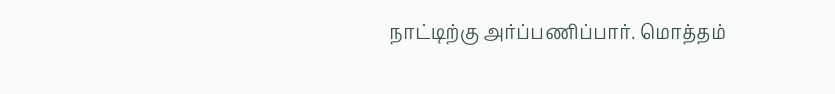நாட்டிற்கு அர்ப்பணிப்பார். மொத்தம்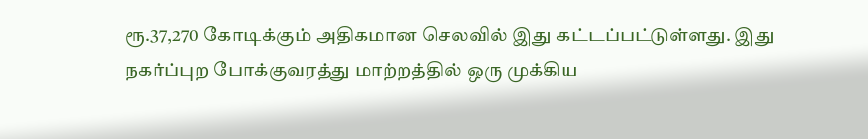ரூ.37,270 கோடிக்கும் அதிகமான செலவில் இது கட்டப்பட்டுள்ளது. இது நகர்ப்புற போக்குவரத்து மாற்றத்தில் ஒரு முக்கிய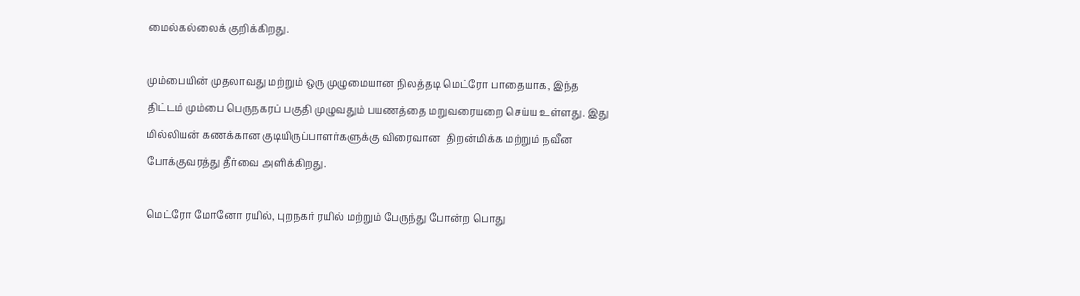மைல்கல்லைக் குறிக்கிறது.

மும்பையின் முதலாவது மற்றும் ஒரு முழுமையான நிலத்தடி மெட்ரோ பாதையாக, இந்த திட்டம் மும்பை பெருநகரப் பகுதி முழுவதும் பயணத்தை மறுவரையறை செய்ய உள்ளது. இது மில்லியன் கணக்கான குடியிருப்பாளர்களுக்கு விரைவான  திறன்மிக்க மற்றும் நவீன போக்குவரத்து தீர்வை அளிக்கிறது.

மெட்ரோ மோனோ ரயில், புறநகர் ரயில் மற்றும் பேருந்து போன்ற பொது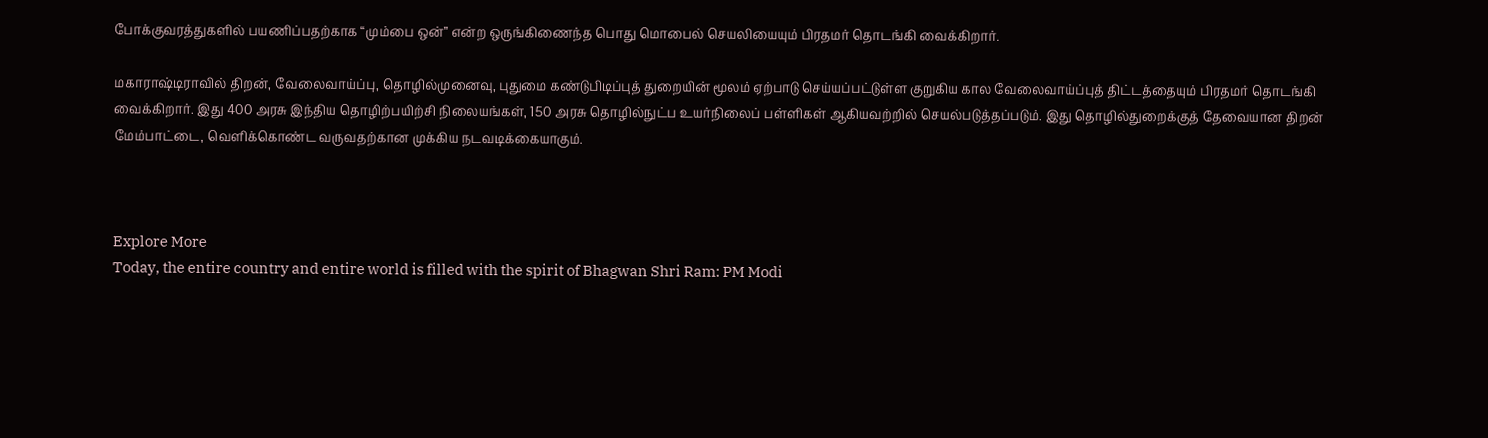போக்குவரத்துகளில் பயணிப்பதற்காக “மும்பை ஒன்” என்ற ஒருங்கிணைந்த பொது மொபைல் செயலியையும் பிரதமர் தொடங்கி வைக்கிறார்.

மகாராஷ்டிராவில் திறன், வேலைவாய்ப்பு, தொழில்முனைவு, புதுமை கண்டுபிடிப்புத் துறையின் மூலம் ஏற்பாடு செய்யப்பட்டுள்ள குறுகிய கால வேலைவாய்ப்புத் திட்டத்தையும் பிரதமர் தொடங்கி வைக்கிறார். இது 400 அரசு இந்திய தொழிற்பயிற்சி நிலையங்கள், 150 அரசு தொழில்நுட்ப உயர்நிலைப் பள்ளிகள் ஆகியவற்றில் செயல்படுத்தப்படும். இது தொழில்துறைக்குத் தேவையான திறன் மேம்பாட்டை, வெளிக்கொண்ட வருவதற்கான முக்கிய நடவடிக்கையாகும்.



Explore More
Today, the entire country and entire world is filled with the spirit of Bhagwan Shri Ram: PM Modi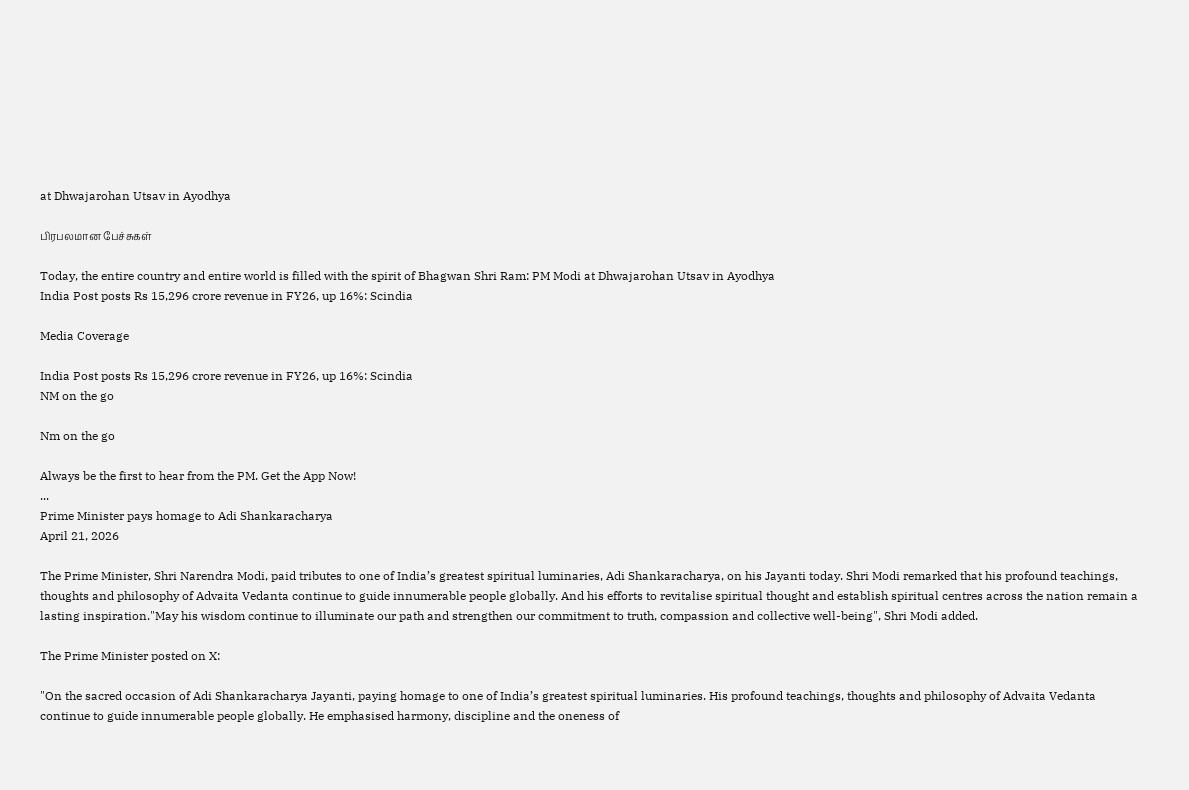at Dhwajarohan Utsav in Ayodhya

பிரபலமான பேச்சுகள்

Today, the entire country and entire world is filled with the spirit of Bhagwan Shri Ram: PM Modi at Dhwajarohan Utsav in Ayodhya
India Post posts Rs 15,296 crore revenue in FY26, up 16%: Scindia

Media Coverage

India Post posts Rs 15,296 crore revenue in FY26, up 16%: Scindia
NM on the go

Nm on the go

Always be the first to hear from the PM. Get the App Now!
...
Prime Minister pays homage to Adi Shankaracharya
April 21, 2026

The Prime Minister, Shri Narendra Modi, paid tributes to one of India’s greatest spiritual luminaries, Adi Shankaracharya, on his Jayanti today. Shri Modi remarked that his profound teachings, thoughts and philosophy of Advaita Vedanta continue to guide innumerable people globally. And his efforts to revitalise spiritual thought and establish spiritual centres across the nation remain a lasting inspiration."May his wisdom continue to illuminate our path and strengthen our commitment to truth, compassion and collective well-being", Shri Modi added.

The Prime Minister posted on X:

"On the sacred occasion of Adi Shankaracharya Jayanti, paying homage to one of India’s greatest spiritual luminaries. His profound teachings, thoughts and philosophy of Advaita Vedanta continue to guide innumerable people globally. He emphasised harmony, discipline and the oneness of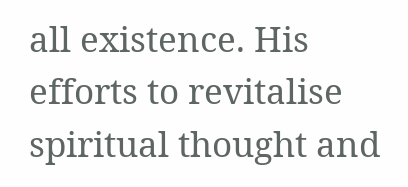all existence. His efforts to revitalise spiritual thought and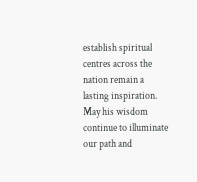establish spiritual centres across the nation remain a lasting inspiration. May his wisdom continue to illuminate our path and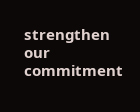strengthen our commitment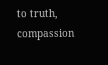to truth, compassion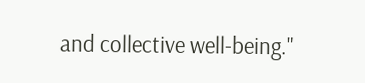and collective well-being."